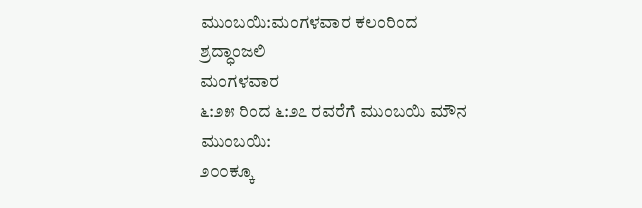ಮುಂಬಯಿ:ಮಂಗಳವಾರ ಕಲಂರಿಂದ ಶ್ರದ್ಧಾಂಜಲಿ
ಮಂಗಳವಾರ
೬:೨೫ ರಿಂದ ೬:೨೭ ರವರೆಗೆ ಮುಂಬಯಿ ಮೌನ
ಮುಂಬಯಿ:
೨೦೦ಕ್ಕೂ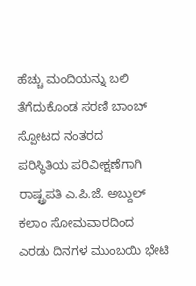ಹೆಚ್ಚು ಮಂದಿಯನ್ನು ಬಲಿ ತೆಗೆದುಕೊಂಡ ಸರಣಿ ಬಾಂಬ್ ಸ್ಪೋಟದ ನಂತರದ
ಪರಿಸ್ಥಿತಿಯ ಪರಿವೀಕ್ಷಣೆಗಾಗಿ ರಾಷ್ಟ್ರಪತಿ ಎ.ಪಿ.ಜೆ. ಅಬ್ದುಲ್ ಕಲಾಂ ಸೋಮವಾರದಿಂದ
ಎರಡು ದಿನಗಳ ಮುಂಬಯಿ ಭೇಟಿ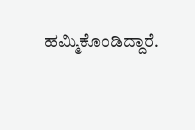ಹಮ್ಮಿಕೊಂಡಿದ್ದಾರೆ.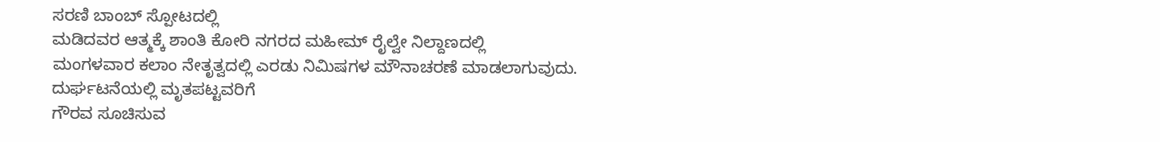ಸರಣಿ ಬಾಂಬ್ ಸ್ಪೋಟದಲ್ಲಿ
ಮಡಿದವರ ಆತ್ಮಕ್ಕೆ ಶಾಂತಿ ಕೋರಿ ನಗರದ ಮಹೀಮ್ ರೈಲ್ವೇ ನಿಲ್ದಾಣದಲ್ಲಿ
ಮಂಗಳವಾರ ಕಲಾಂ ನೇತೃತ್ವದಲ್ಲಿ ಎರಡು ನಿಮಿಷಗಳ ಮೌನಾಚರಣೆ ಮಾಡಲಾಗುವುದು.
ದುರ್ಘಟನೆಯಲ್ಲಿ ಮೃತಪಟ್ಟವರಿಗೆ
ಗೌರವ ಸೂಚಿಸುವ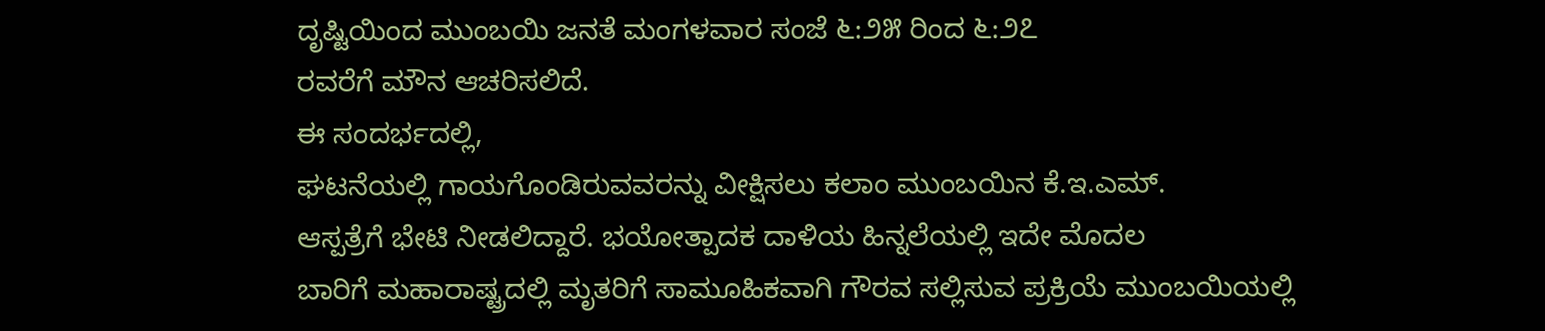ದೃಷ್ಟಿಯಿಂದ ಮುಂಬಯಿ ಜನತೆ ಮಂಗಳವಾರ ಸಂಜೆ ೬:೨೫ ರಿಂದ ೬:೨೭
ರವರೆಗೆ ಮೌನ ಆಚರಿಸಲಿದೆ.
ಈ ಸಂದರ್ಭದಲ್ಲಿ,
ಘಟನೆಯಲ್ಲಿ ಗಾಯಗೊಂಡಿರುವವರನ್ನು ವೀಕ್ಷಿಸಲು ಕಲಾಂ ಮುಂಬಯಿನ ಕೆ.ಇ.ಎಮ್.
ಆಸ್ಪತ್ರೆಗೆ ಭೇಟಿ ನೀಡಲಿದ್ದಾರೆ. ಭಯೋತ್ಪಾದಕ ದಾಳಿಯ ಹಿನ್ನಲೆಯಲ್ಲಿ ಇದೇ ಮೊದಲ
ಬಾರಿಗೆ ಮಹಾರಾಷ್ಟ್ರದಲ್ಲಿ ಮೃತರಿಗೆ ಸಾಮೂಹಿಕವಾಗಿ ಗೌರವ ಸಲ್ಲಿಸುವ ಪ್ರಕ್ರಿಯೆ ಮುಂಬಯಿಯಲ್ಲಿ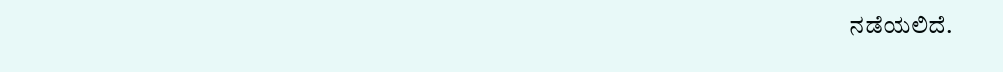ನಡೆಯಲಿದೆ.